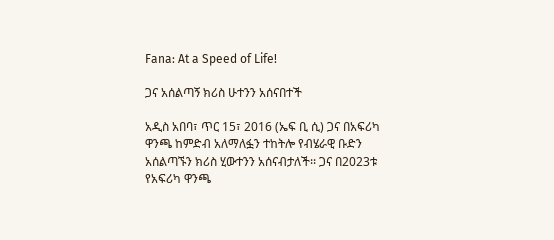Fana: At a Speed of Life!

ጋና አሰልጣኝ ክሪስ ሁተንን አሰናበተች

አዲስ አበባ፣ ጥር 15፣ 2016 (ኤፍ ቢ ሲ) ጋና በአፍሪካ ዋንጫ ከምድብ አለማለፏን ተከትሎ የብሄራዊ ቡድን አሰልጣኙን ክሪስ ሂውተንን አሰናብታለች፡፡ ጋና በ2023ቱ የአፍሪካ ዋንጫ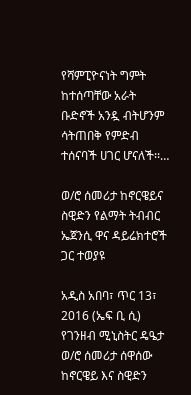የሻምፒዮናነት ግምት ከተሰጣቸው አራት ቡድኖች አንዷ ብትሆንም ሳትጠበቅ የምድብ ተሰናባች ሀገር ሆናለች፡፡…

ወ/ሮ ሰመሪታ ከኖርዌይና ስዊድን የልማት ትብብር ኤጀንሲ ዋና ዳይሬክተሮች ጋር ተወያዩ

አዲስ አበባ፣ ጥር 13፣ 2016 (ኤፍ ቢ ሲ) የገንዘብ ሚኒስትር ዴዔታ ወ/ሮ ሰመሪታ ሰዋሰው ከኖርዌይ እና ስዊድን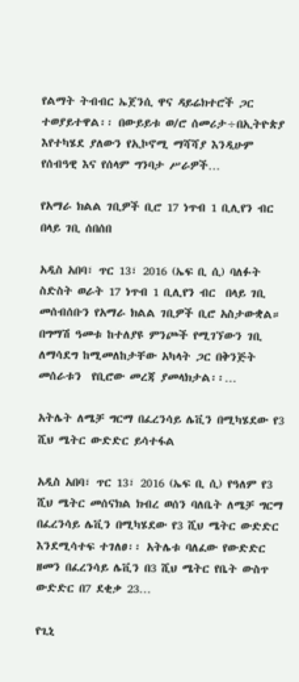የልማት ትብብር ኤጀንሲ ዋና ዳይሬክተሮች ጋር ተወያይተዋል፡፡ በውይይቱ ወ/ሮ ሰመሪታ÷በኢትዮጵያ እየተካሄደ ያለውን የኢኮኖሚ ማሻሻያ እንዲሁም የሰብዓዊ እና የሰላም ግንባታ ሥራዎች…

የአማራ ክልል ገቢዎች ቢሮ 17 ነጥብ 1 ቢሊየን ብር በላይ ገቢ ሰበሰበ

አዲስ አበባ፣ ጥር 13፣ 2016 (ኤፍ ቢ ሲ) ባለፉት ስድስት ወራት 17 ነጥብ 1 ቢሊየን ብር  በላይ ገቢ መሰብሰቡን የአማራ ክልል ገቢዎች ቢሮ አስታውቋል። በግማሽ ዓመቱ ከተለያዩ ምንጮች የሚገኘውን ገቢ ለማሳደግ ከሚመለከታቸው አካላት ጋር በቅንጅት መሰራቱን  የቢሮው መረጃ ያመላክታል፡፡…

አትሌት ለሜቻ ግርማ በፈረንሳይ ሌቪን በሚካሄደው የ3 ሺህ ሜትር ውድድር ይሳተፋል

አዲስ አበባ፣ ጥር 13፣ 2016 (ኤፍ ቢ ሲ) የዓለም የ3 ሺህ ሜትር መሰናክል ክብረ ወሰን ባለቤት ለሜቻ ግርማ በፈረንሳይ ሌቪን በሚካሄደው የ3 ሺህ ሜትር ውድድር እንደሚሳተፍ ተገለፀ፡፡ አትሌቱ ባለፈው የውድድር ዘመን በፈረንሳይ ሌቪን በ3 ሺህ ሜትር የቤት ውስጥ ውድድር በ7 ደቂቃ 23…

የጊኒ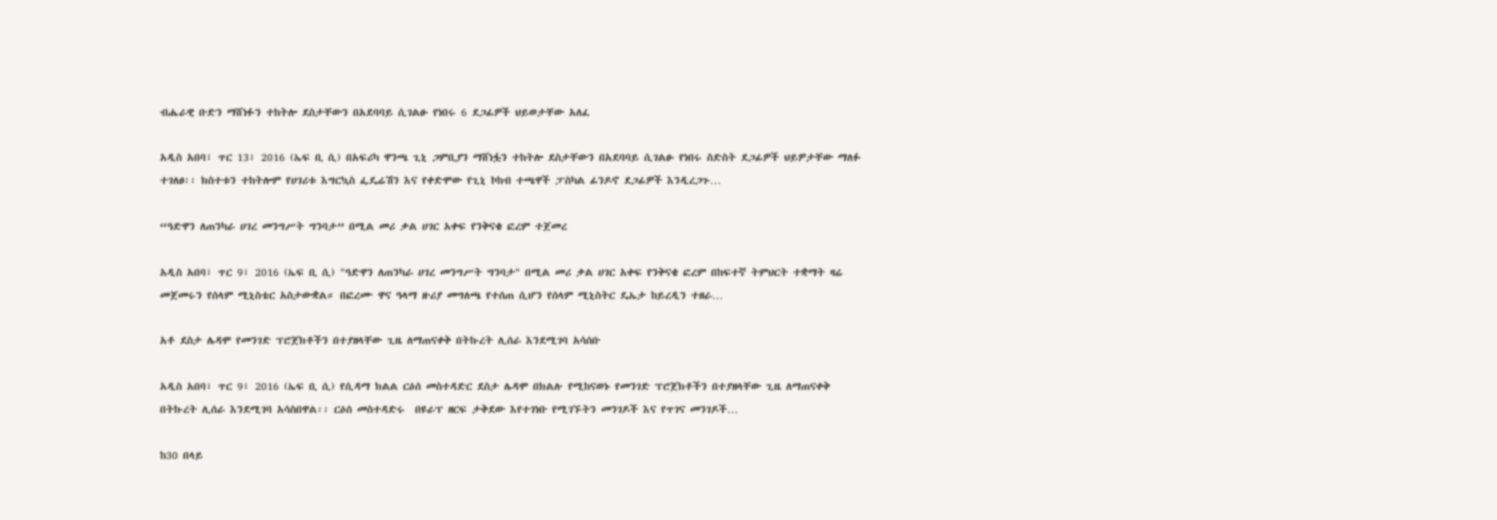ብሔራዊ ቡድን ማሸነፉን ተከትሎ ደስታቸውን በአደባባይ ሲገልፁ የነበሩ 6 ደጋፊዎች ህይወታቸው አለፈ

አዲስ አበባ፣ ጥር 13፣ 2016 (ኤፍ ቢ ሲ) በአፍሪካ ዋንጫ ጊኒ ጋምቢያን ማሸነፏን ተከትሎ ደስታቸውን በአደባባይ ሲገልፁ የነበሩ ስድስት ደጋፊዎች ህይዎታቸው ማለፉ ተገለፀ፡፡ ክስተቱን ተከትሎም የሀገሪቱ እግርኳስ ፌዴሬሽን እና የቀድሞው የጊኒ ኮከብ ተጫዋች ፓስካል ፊንዶኖ ደጋፊዎች እንዲረጋጉ…

“ዓድዋን ለጠንካራ ሀገረ መንግሥት ግንባታ” በሚል መሪ ቃል ሀገር አቀፍ የንቅናቄ ፎረም ተጀመረ

አዲስ አበባ፣ ጥር 9፣ 2016 (ኤፍ ቢ ሲ) "ዓድዋን ለጠንካራ ሀገረ መንግሥት ግንባታ" በሚል መሪ ቃል ሀገር አቀፍ የንቅናቄ ፎረም በከፍተኛ ትምህርት ተቋማት ዛሬ መጀመሩን የሰላም ሚኒስቴር አስታውቋል። በፎረሙ ዋና ዓላማ ዙሪያ መግለጫ የተሰጠ ሲሆን የሰላም ሚኒስትር ዴኤታ ከይረዲን ተዘራ…

አቶ ደስታ ሌዳሞ የመንገድ ፕሮጀክቶችን በተያዘላቸው ጊዜ ለማጠናቀቅ በትኩረት ሊሰራ እንደሚገባ አሳሰቡ

አዲስ አበባ፣ ጥር 9፣ 2016 (ኤፍ ቢ ሲ) የሲዳማ ክልል ርዕሰ መስተዳድር ደስታ ሌዳሞ በክልሉ የሚከናወኑ የመንገድ ፕሮጀክቶችን በተያዘላቸው ጊዜ ለማጠናቀቅ በትኩረት ሊሰራ እንደሚገባ አሳስበዋል፡፡ ርዕሰ መስተዳድሩ  በዩራፕ ዘርፍ ታቅደው እየተገነቡ የሚገኙትን መንገዶች እና የጥገና መንገዶች…

ከ30 በላይ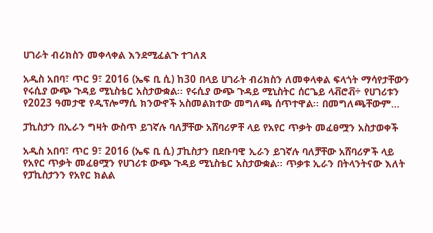ሀገራት ብሪክስን መቀላቀል እንደሚፈልጉ ተገለጸ

አዲስ አበባ፣ ጥር 9፣ 2016 (ኤፍ ቢ ሲ) ከ30 በላይ ሀገራት ብሪክስን ለመቀላቀል ፍላጎት ማሳየታቸውን የሩሲያ ውጭ ጉዳይ ሚኒስቴር አስታውቋል፡፡ የሩሲያ ውጭ ጉዳይ ሚኒስትር ሰርጌይ ላቭሮቭ÷ የሀገሪቱን የ2023 ዓመታዊ የዲፕሎማሲ ክንውኖች አስመልክተው መግለጫ ሰጥተዋል፡፡ በመግለጫቸውም…

ፓኪስታን በኢራን ግዛት ውስጥ ይገኛሉ ባለቻቸው አሸባሪዎቸ ላይ የአየር ጥቃት መፈፀሟን አስታወቀች

አዲስ አበባ፣ ጥር 9፣ 2016 (ኤፍ ቢ ሲ) ፓኪስታን በደቡባዊ ኢራን ይገኛሉ ባለቻቸው አሸባሪዎች ላይ የአየር ጥቃት መፈፀሟን የሀገሪቱ ውጭ ጉዳይ ሚኒስቴር አስታውቋል፡፡ ጥቃቱ ኢራን በትላንትናው እለት የፓኪስታንን የአየር ክልል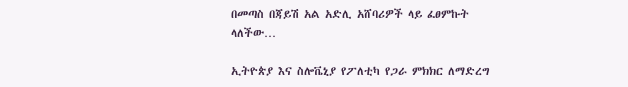በመጣስ በጃይሽ አል አድሊ አሸባሪዎች ላይ ፈፀምኩት ላለችው…

ኢትዮጵያ እና ስሎቬኒያ የፖለቲካ የጋራ ምክክር ለማድረግ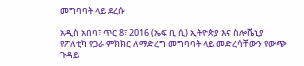መግባባት ላይ ደረሱ

አዲስ አበባ፣ ጥር 8፣ 2016 (ኤፍ ቢ ሲ) ኢትዮጵያ እና ስሎቬኒያ የፖለቲካ የጋራ ምክክር ለማድረግ መግባባት ላይ መድረሳቸውን የውጭ ጉዳይ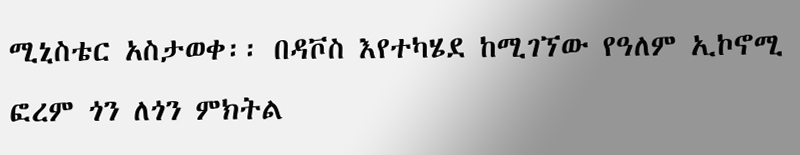ሚኒስቴር አስታወቀ፡፡ በዳቮስ እየተካሄደ ከሚገኘው የዓለም ኢኮኖሚ ፎረም ጎን ለጎን ምክትል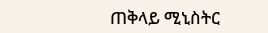ጠቅላይ ሚኒስትር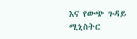እና የውጭ ጉዳይ ሚኒስትር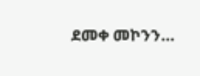ደመቀ መኮንን…